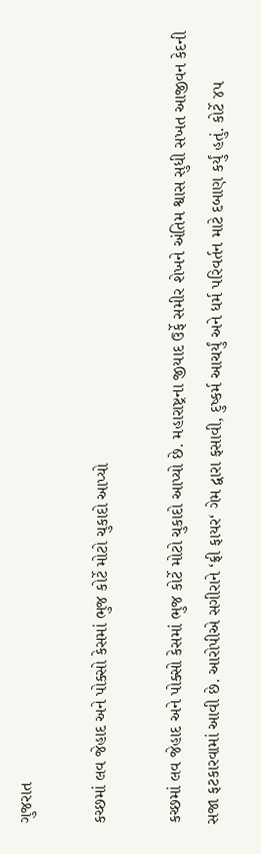ગુજરાત

કચ્છમાં લવ જેહાદ અને પોક્સો કેસમાં ભુજ કોર્ટે મોટો ચુકાદો આપ્યો

કચ્છમાં લવ જેહાદ અને પોક્સો કેસમાં ભુજ કોર્ટે મોટો ચુકાદો આપ્યો છે. મહારાષ્ટ્રના જીયાદ ઉર્ફે સમીર શેખને અંતિમ શ્વાસ સુધી સખત આજીવન કેદની સજા ફટકારવામાં આવી છે. આરોપીએ સગીરાને ‘ફ્રી ફાયર‘ ગેમ દ્વારા ફસાવી, દુષ્કર્મ આચર્યું અને ધર્મ પરિવર્તન માટે દબાણ કર્યું હતું. કોર્ટે ૪૫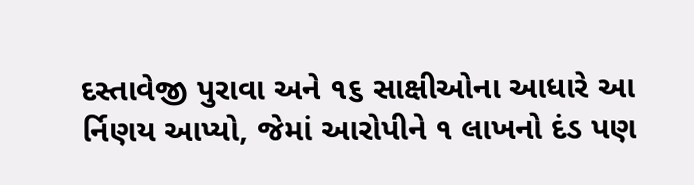દસ્તાવેજી પુરાવા અને ૧૬ સાક્ષીઓના આધારે આ ર્નિણય આપ્યો, જેમાં આરોપીને ૧ લાખનો દંડ પણ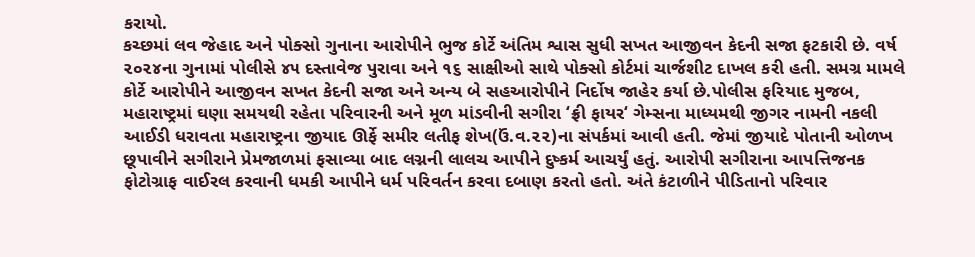કરાયો.
કચ્છમાં લવ જેહાદ અને પોક્સો ગુનાના આરોપીને ભુજ કોર્ટે અંતિમ શ્વાસ સુધી સખત આજીવન કેદની સજા ફટકારી છે. વર્ષ ૨૦૨૪ના ગુનામાં પોલીસે ૪૫ દસ્તાવેજ પુરાવા અને ૧૬ સાક્ષીઓ સાથે પોક્સો કોર્ટમાં ચાર્જશીટ દાખલ કરી હતી. સમગ્ર મામલે કોર્ટે આરોપીને આજીવન સખત કેદની સજા અને અન્ય બે સહઆરોપીને નિર્દોષ જાહેર કર્યા છે.પોલીસ ફરિયાદ મુજબ, મહારાષ્ટ્રમાં ઘણા સમયથી રહેતા પરિવારની અને મૂળ માંડવીની સગીરા ‘ફ્રી ફાયર‘ ગેમ્સના માધ્યમથી જીગર નામની નકલી આઈડી ધરાવતા મહારાષ્ટ્રના જીયાદ ઊર્ફે સમીર લતીફ શેખ(ઉં.વ.૨૨)ના સંપર્કમાં આવી હતી. જેમાં જીયાદે પોતાની ઓળખ છૂપાવીને સગીરાને પ્રેમજાળમાં ફસાવ્યા બાદ લગ્નની લાલચ આપીને દુષ્કર્મ આચર્યું હતું. આરોપી સગીરાના આપત્તિજનક ફોટોગ્રાફ વાઈરલ કરવાની ધમકી આપીને ધર્મ પરિવર્તન કરવા દબાણ કરતો હતો. અંતે કંટાળીને પીડિતાનો પરિવાર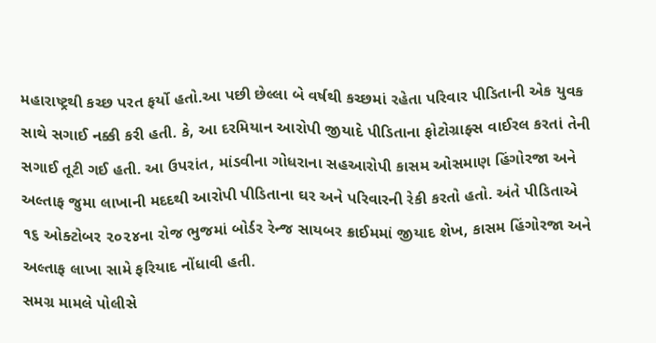મહારાષ્ટ્રથી કચ્છ પરત ફર્યો હતો.આ પછી છેલ્લા બે વર્ષથી કચ્છમાં રહેતા પરિવાર પીડિતાની એક યુવક સાથે સગાઈ નક્કી કરી હતી. કે, આ દરમિયાન આરોપી જીયાદે પીડિતાના ફોટોગ્રાફ્સ વાઈરલ કરતાં તેની સગાઈ તૂટી ગઈ હતી. આ ઉપરાંત, માંડવીના ગોધરાના સહઆરોપી કાસમ ઓસમાણ હિંગોરજા અને અલ્તાફ જુમા લાખાની મદદથી આરોપી પીડિતાના ઘર અને પરિવારની રેકી કરતો હતો. અંતે પીડિતાએ ૧૬ ઓક્ટોબર ૨૦૨૪ના રોજ ભુજમાં બોર્ડર રેન્જ સાયબર ક્રાઈમમાં જીયાદ શેખ, કાસમ હિંગોરજા અને અલ્તાફ લાખા સામે ફરિયાદ નોંધાવી હતી.
સમગ્ર મામલે પોલીસે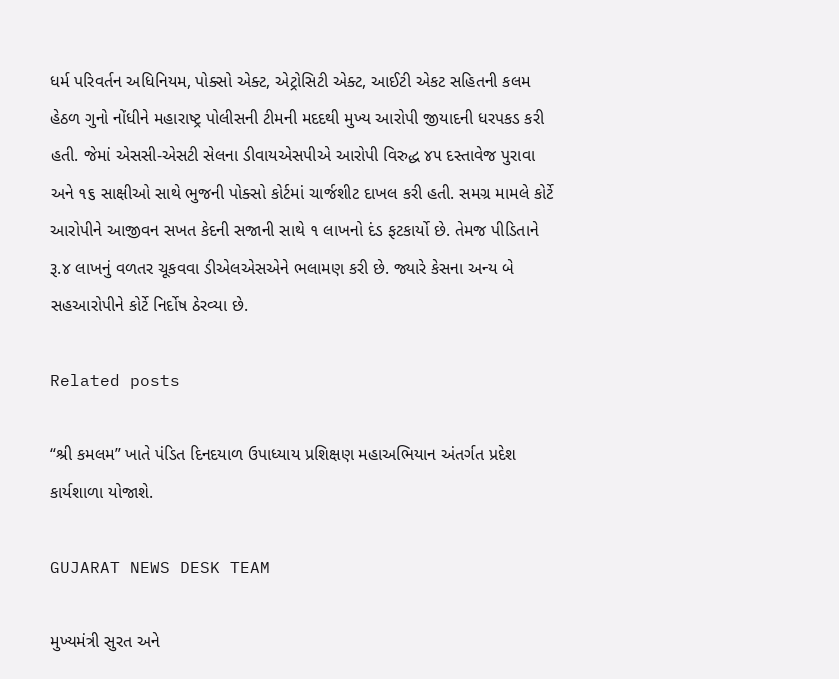ધર્મ પરિવર્તન અધિનિયમ, પોક્સો એક્ટ, એટ્રોસિટી એક્ટ, આઈટી એકટ સહિતની કલમ હેઠળ ગુનો નોંધીને મહારાષ્ટ્ર પોલીસની ટીમની મદદથી મુખ્ય આરોપી જીયાદની ધરપકડ કરી હતી. જેમાં એસસી-એસટી સેલના ડીવાયએસપીએ આરોપી વિરુદ્ધ ૪૫ દસ્તાવેજ પુરાવા અને ૧૬ સાક્ષીઓ સાથે ભુજની પોક્સો કોર્ટમાં ચાર્જશીટ દાખલ કરી હતી. સમગ્ર મામલે કોર્ટે આરોપીને આજીવન સખત કેદની સજાની સાથે ૧ લાખનો દંડ ફટકાર્યો છે. તેમજ પીડિતાને રૂ.૪ લાખનું વળતર ચૂકવવા ડીએલએસએને ભલામણ કરી છે. જ્યારે કેસના અન્ય બે સહઆરોપીને કોર્ટે નિર્દોષ ઠેરવ્યા છે.

Related posts

“શ્રી કમલમ” ખાતે પંડિત દિનદયાળ ઉપાધ્યાય પ્રશિક્ષણ મહાઅભિયાન અંતર્ગત પ્રદેશ કાર્યશાળા યોજાશે.

GUJARAT NEWS DESK TEAM

મુખ્યમંત્રી સુરત અને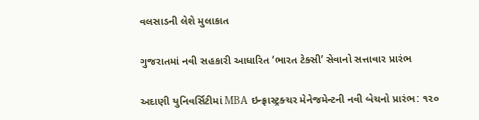વલસાડની લેશે મુલાકાત

ગુજરાતમાં નવી સહકારી આધારિત ‘ભારત ટેક્સી’ સેવાનો સત્તાવાર પ્રારંભ

અદાણી યુનિવર્સિટીમાં MBA ઇન્ફ્રાસ્ટ્રક્ચર મેનેજમેન્ટની નવી બેચનો પ્રારંભ: ૧૨૦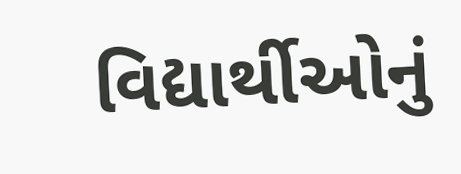વિદ્યાર્થીઓનું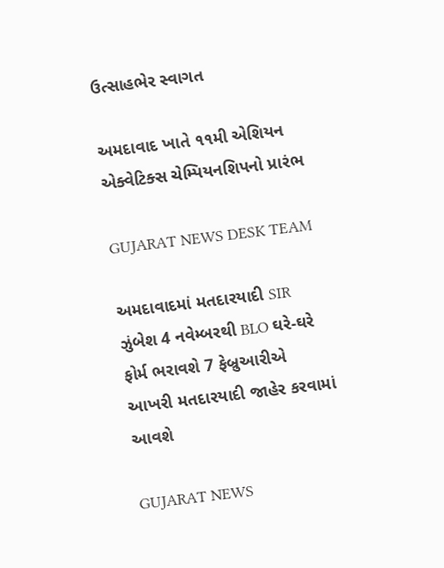ઉત્સાહભેર સ્વાગત

અમદાવાદ ખાતે ૧૧મી એશિયન એક્વેટિક્સ ચેમ્પિયનશિપનો પ્રારંભ

GUJARAT NEWS DESK TEAM

અમદાવાદમાં મતદારયાદી SIR ઝુંબેશ 4 નવેમ્બરથી BLO ઘરે-ઘરે ફોર્મ ભરાવશે 7 ફેબ્રુઆરીએ આખરી મતદારયાદી જાહેર કરવામાં આવશે

GUJARAT NEWS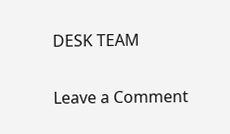DESK TEAM

Leave a Comment